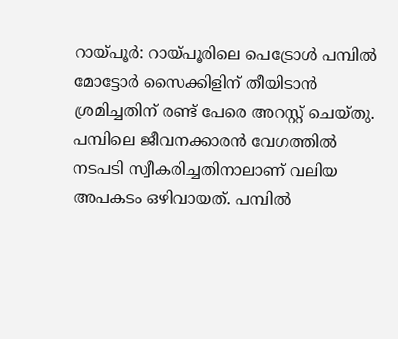റായ്പൂർ: റായ്പൂരിലെ പെട്രോൾ പമ്പിൽ മോട്ടോർ സൈക്കിളിന് തീയിടാൻ ശ്രമിച്ചതിന് രണ്ട് പേരെ അറസ്റ്റ് ചെയ്തു. പമ്പിലെ ജീവനക്കാരൻ വേഗത്തിൽ നടപടി സ്വീകരിച്ചതിനാലാണ് വലിയ അപകടം ഒഴിവായത്. പമ്പിൽ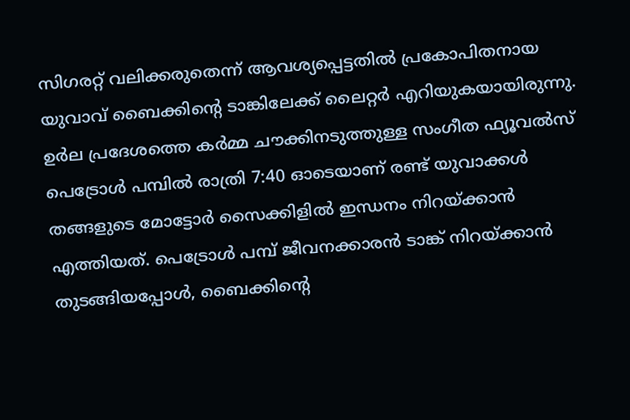സിഗരറ്റ് വലിക്കരുതെന്ന് ആവശ്യപ്പെട്ടതിൽ പ്രകോപിതനായ യുവാവ് ബൈക്കിന്റെ ടാങ്കിലേക്ക് ലൈറ്റർ എറിയുകയായിരുന്നു.
ഉർല പ്രദേശത്തെ കർമ്മ ചൗക്കിനടുത്തുള്ള സംഗീത ഫ്യൂവൽസ് പെട്രോൾ പമ്പിൽ രാത്രി 7:40 ഓടെയാണ് രണ്ട് യുവാക്കൾ തങ്ങളുടെ മോട്ടോർ സൈക്കിളിൽ ഇന്ധനം നിറയ്ക്കാൻ എത്തിയത്. പെട്രോൾ പമ്പ് ജീവനക്കാരൻ ടാങ്ക് നിറയ്ക്കാൻ തുടങ്ങിയപ്പോൾ, ബൈക്കിന്റെ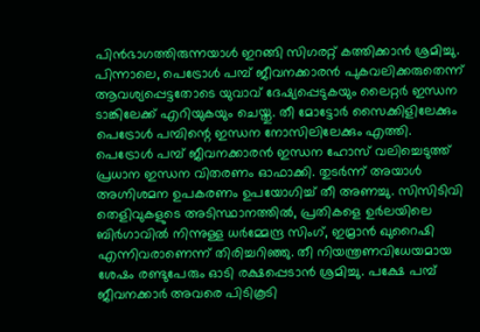പിൻഭാഗത്തിരുന്നയാൾ ഇറങ്ങി സിഗരറ്റ് കത്തിക്കാൻ ശ്രമിച്ചു. പിന്നാലെ, പെട്രോൾ പമ്പ് ജീവനക്കാരൻ പുകവലിക്കരുതെന്ന് ആവശ്യപ്പെട്ടതോടെ യുവാവ് ദേഷ്യപ്പെടുകയും ലൈറ്റർ ഇന്ധന ടാങ്കിലേക്ക് എറിയുകയും ചെയ്തു. തീ മോട്ടോർ സൈക്കിളിലേക്കും പെട്രോൾ പമ്പിന്റെ ഇന്ധന നോസിലിലേക്കും എത്തി.
പെട്രോൾ പമ്പ് ജീവനക്കാരൻ ഇന്ധന ഹോസ് വലിച്ചെടുത്ത് പ്രധാന ഇന്ധന വിതരണം ഓഫാക്കി. തുടർന്ന് അയാൾ അഗ്നിശമന ഉപകരണം ഉപയോഗിച്ച് തീ അണച്ചു. സിസിടിവി തെളിവുകളുടെ അടിസ്ഥാനത്തിൽ, പ്രതികളെ ഉർലയിലെ ബിർഗാവിൽ നിന്നുള്ള ധർമ്മേന്ദ്ര സിംഗ്, ഇമ്രാൻ ഖുറൈഷി എന്നിവരാണെന്ന് തിരിച്ചറിഞ്ഞു. തീ നിയന്ത്രണവിധേയമായ ശേഷം രണ്ടുപേരും ഓടി രക്ഷപ്പെടാൻ ശ്രമിച്ചു. പക്ഷേ പമ്പ് ജീവനക്കാർ അവരെ പിടികൂടി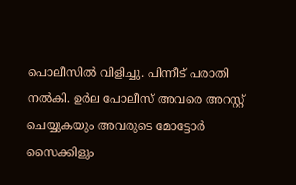പൊലീസിൽ വിളിച്ചു. പിന്നീട് പരാതി നൽകി. ഉർല പോലീസ് അവരെ അറസ്റ്റ് ചെയ്യുകയും അവരുടെ മോട്ടോർ സൈക്കിളും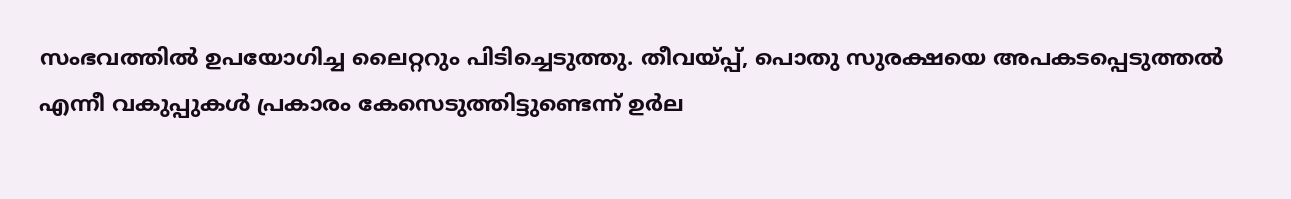സംഭവത്തിൽ ഉപയോഗിച്ച ലൈറ്ററും പിടിച്ചെടുത്തു. തീവയ്പ്പ്, പൊതു സുരക്ഷയെ അപകടപ്പെടുത്തൽ എന്നീ വകുപ്പുകൾ പ്രകാരം കേസെടുത്തിട്ടുണ്ടെന്ന് ഉർല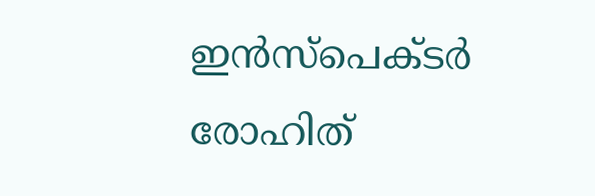ഇൻസ്പെക്ടർ രോഹിത്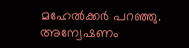മഹേൽക്കർ പറഞ്ഞു. അന്വേഷണം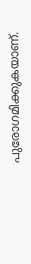പുരോഗമിക്കുകയാണ്.